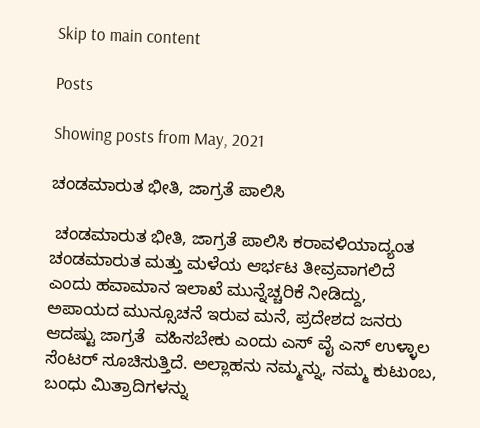Skip to main content

Posts

Showing posts from May, 2021

ಚಂಡಮಾರುತ ಭೀತಿ, ಜಾಗ್ರತೆ ಪಾಲಿಸಿ

 ಚಂಡಮಾರುತ ಭೀತಿ, ಜಾಗ್ರತೆ ಪಾಲಿಸಿ ಕರಾವಳಿಯಾದ್ಯಂತ ಚಂಡಮಾರುತ ಮತ್ತು ಮಳೆಯ ಆರ್ಭಟ ತೀವ್ರವಾಗಲಿದೆ ಎಂದು ಹವಾಮಾನ ಇಲಾಖೆ ಮುನ್ನೆಚ್ಚರಿಕೆ ನೀಡಿದ್ದು, ಅಪಾಯದ ಮುನ್ಸೂಚನೆ ಇರುವ ಮನೆ, ಪ್ರದೇಶದ ಜನರು ಆದಷ್ಟು ಜಾಗ್ರತೆ  ವಹಿಸಬೇಕು ಎಂದು ಎಸ್ ವೈ ಎಸ್ ಉಳ್ಳಾಲ ಸೆಂಟರ್ ಸೂಚಿಸುತ್ತಿದೆ. ಅಲ್ಲಾಹನು ನಮ್ಮನ್ನು, ನಮ್ಮ ಕುಟುಂಬ, ಬಂಧು ಮಿತ್ರಾದಿಗಳನ್ನು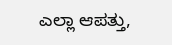ಎಲ್ಲಾ ಆಪತ್ತು,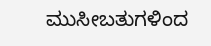ಮುಸೀಬತುಗಳಿಂದ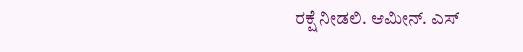ರಕ್ಷೆ ನೀಡಲಿ. ಆಮೀನ್. ಎಸ್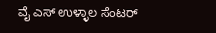ವೈ ಎಸ್ ಉಳ್ಳಾಲ ಸೆಂಟರ್